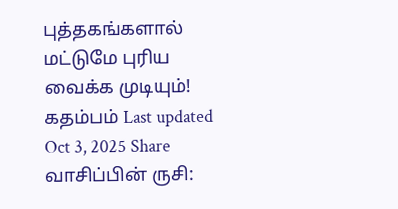புத்தகங்களால் மட்டுமே புரிய வைக்க முடியும்! கதம்பம் Last updated Oct 3, 2025 Share வாசிப்பின் ருசி: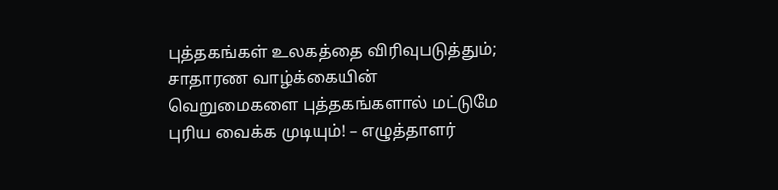புத்தகங்கள் உலகத்தை விரிவுபடுத்தும்; சாதாரண வாழ்க்கையின் வெறுமைகளை புத்தகங்களால் மட்டுமே புரிய வைக்க முடியும்! – எழுத்தாளர்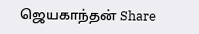ஜெயகாந்தன் Share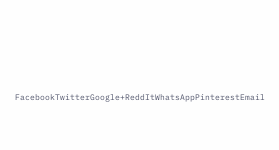FacebookTwitterGoogle+ReddItWhatsAppPinterestEmail